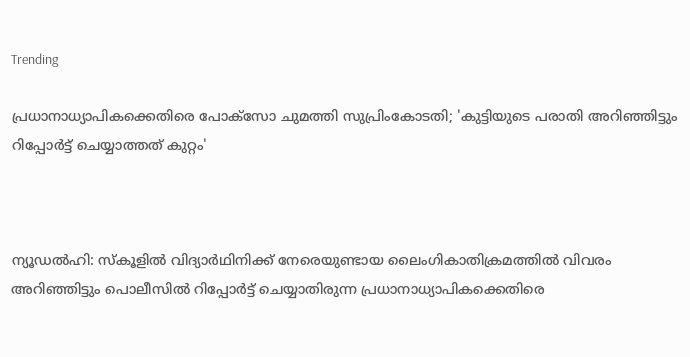Trending

പ്രധാനാധ്യാപികക്കെതിരെ പോക്‌സോ ചുമത്തി സുപ്രിംകോടതി; 'കുട്ടിയുടെ പരാതി അറിഞ്ഞിട്ടും റിപ്പോര്‍ട്ട് ചെയ്യാത്തത് കുറ്റം'



ന്യൂഡല്‍ഹി: സ്‌കൂളില്‍ വിദ്യാര്‍ഥിനിക്ക് നേരെയുണ്ടായ ലൈംഗികാതിക്രമത്തില്‍ വിവരം അറിഞ്ഞിട്ടും പൊലീസില്‍ റിപ്പോര്‍ട്ട് ചെയ്യാതിരുന്ന പ്രധാനാധ്യാപികക്കെതിരെ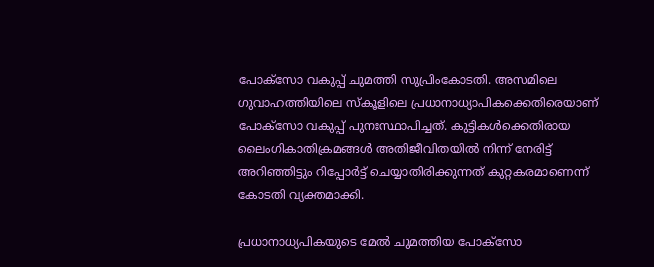പോക്‌സോ വകുപ്പ് ചുമത്തി സുപ്രിംകോടതി. അസമിലെ ഗുവാഹത്തിയിലെ സ്‌കൂളിലെ പ്രധാനാധ്യാപികക്കെതിരെയാണ് പോക്‌സോ വകുപ്പ് പുനഃസ്ഥാപിച്ചത്. കുട്ടികള്‍ക്കെതിരായ ലൈംഗികാതിക്രമങ്ങള്‍ അതിജീവിതയില്‍ നിന്ന് നേരിട്ട് അറിഞ്ഞിട്ടും റിപ്പോര്‍ട്ട് ചെയ്യാതിരിക്കുന്നത് കുറ്റകരമാണെന്ന് കോടതി വ്യക്തമാക്കി.

പ്രധാനാധ്യപികയുടെ മേല്‍ ചുമത്തിയ പോക്‌സോ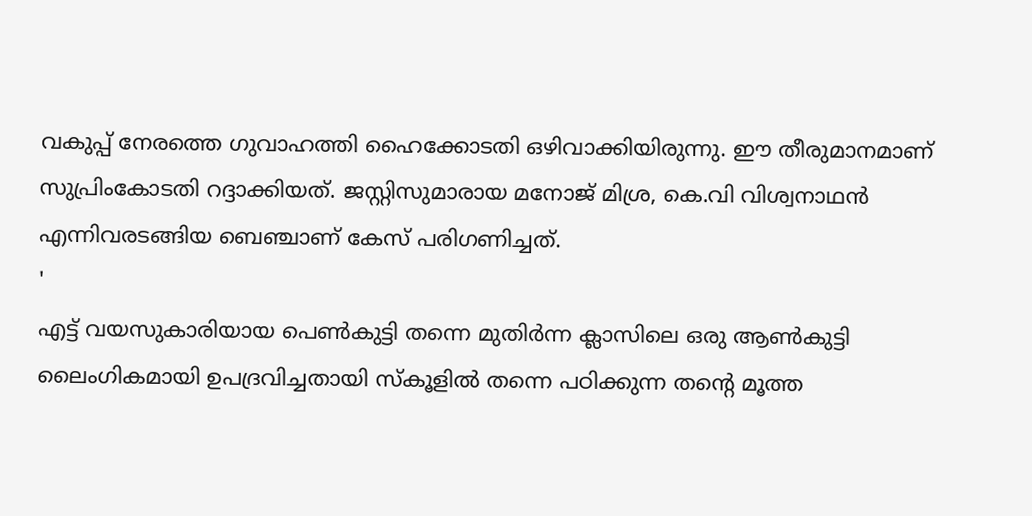വകുപ്പ് നേരത്തെ ഗുവാഹത്തി ഹൈക്കോടതി ഒഴിവാക്കിയിരുന്നു. ഈ തീരുമാനമാണ് സുപ്രിംകോടതി റദ്ദാക്കിയത്. ജസ്റ്റിസുമാരായ മനോജ് മിശ്ര, കെ.വി വിശ്വനാഥന്‍ എന്നിവരടങ്ങിയ ബെഞ്ചാണ് കേസ് പരിഗണിച്ചത്.
'
എട്ട് വയസുകാരിയായ പെണ്‍കുട്ടി തന്നെ മുതിര്‍ന്ന ക്ലാസിലെ ഒരു ആണ്‍കുട്ടി ലൈംഗികമായി ഉപദ്രവിച്ചതായി സ്‌കൂളില്‍ തന്നെ പഠിക്കുന്ന തന്റെ മൂത്ത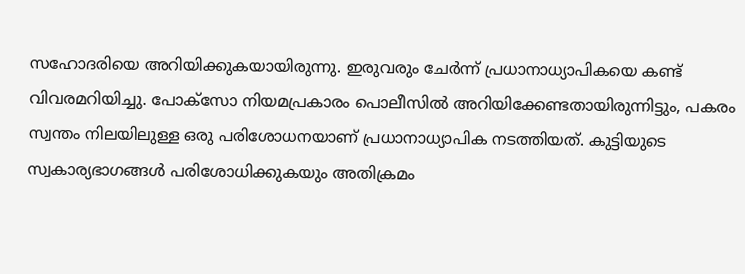സഹോദരിയെ അറിയിക്കുകയായിരുന്നു. ഇരുവരും ചേര്‍ന്ന് പ്രധാനാധ്യാപികയെ കണ്ട് വിവരമറിയിച്ചു. പോക്‌സോ നിയമപ്രകാരം പൊലീസില്‍ അറിയിക്കേണ്ടതായിരുന്നിട്ടും, പകരം സ്വന്തം നിലയിലുള്ള ഒരു പരിശോധനയാണ് പ്രധാനാധ്യാപിക നടത്തിയത്. കുട്ടിയുടെ സ്വകാര്യഭാഗങ്ങള്‍ പരിശോധിക്കുകയും അതിക്രമം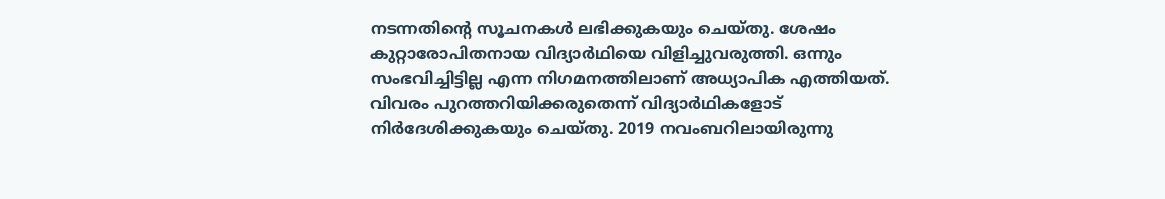നടന്നതിന്റെ സൂചനകള്‍ ലഭിക്കുകയും ചെയ്തു. ശേഷം കുറ്റാരോപിതനായ വിദ്യാര്‍ഥിയെ വിളിച്ചുവരുത്തി. ഒന്നും സംഭവിച്ചിട്ടില്ല എന്ന നിഗമനത്തിലാണ് അധ്യാപിക എത്തിയത്. വിവരം പുറത്തറിയിക്കരുതെന്ന് വിദ്യാര്‍ഥികളോട് നിര്‍ദേശിക്കുകയും ചെയ്തു. 2019 നവംബറിലായിരുന്നു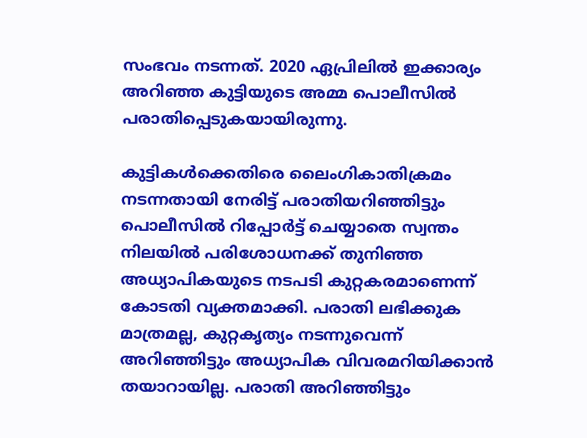സംഭവം നടന്നത്. 2020 ഏപ്രിലില്‍ ഇക്കാര്യം അറിഞ്ഞ കുട്ടിയുടെ അമ്മ പൊലീസില്‍ പരാതിപ്പെടുകയായിരുന്നു.

കുട്ടികള്‍ക്കെതിരെ ലൈംഗികാതിക്രമം നടന്നതായി നേരിട്ട് പരാതിയറിഞ്ഞിട്ടും പൊലീസില്‍ റിപ്പോര്‍ട്ട് ചെയ്യാതെ സ്വന്തം നിലയില്‍ പരിശോധനക്ക് തുനിഞ്ഞ അധ്യാപികയുടെ നടപടി കുറ്റകരമാണെന്ന് കോടതി വ്യക്തമാക്കി. പരാതി ലഭിക്കുക മാത്രമല്ല, കുറ്റകൃത്യം നടന്നുവെന്ന് അറിഞ്ഞിട്ടും അധ്യാപിക വിവരമറിയിക്കാന്‍ തയാറായില്ല. പരാതി അറിഞ്ഞിട്ടും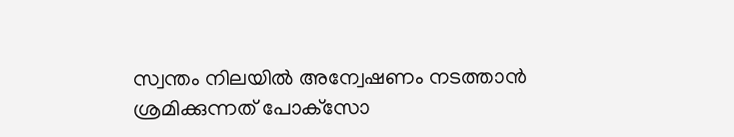സ്വന്തം നിലയില്‍ അന്വേഷണം നടത്താന്‍ ശ്രമിക്കുന്നത് പോക്‌സോ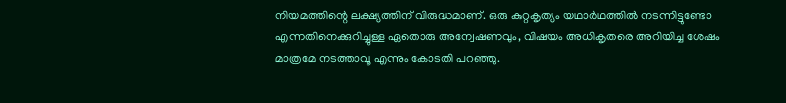നിയമത്തിന്റെ ലക്ഷ്യത്തിന് വിരുദ്ധമാണ്. ഒരു കുറ്റകൃത്യം യഥാര്‍ഥത്തില്‍ നടന്നിട്ടുണ്ടോ എന്നതിനെക്കുറിച്ചുള്ള ഏതൊരു അന്വേഷണവും, വിഷയം അധികൃതരെ അറിയിച്ച ശേഷം മാത്രമേ നടത്താവൂ എന്നും കോടതി പറഞ്ഞു.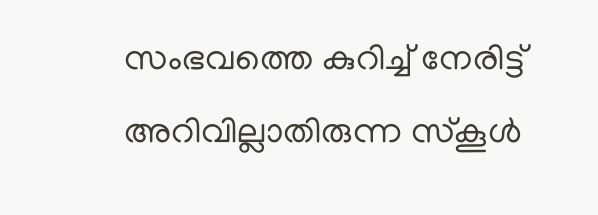സംഭവത്തെ കുറിച്ച് നേരിട്ട് അറിവില്ലാതിരുന്ന സ്‌കൂള്‍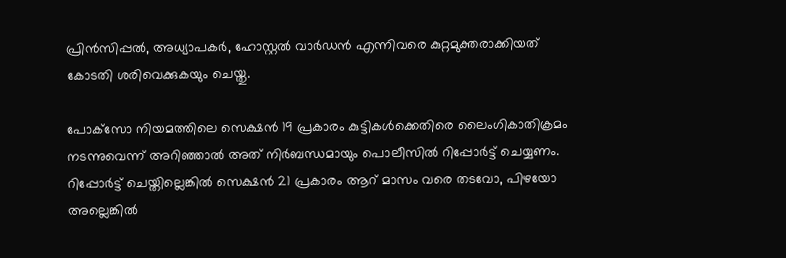പ്രിന്‍സിപ്പല്‍, അധ്യാപകര്‍, ഹോസ്റ്റല്‍ വാര്‍ഡന്‍ എന്നിവരെ കുറ്റമുക്തരാക്കിയത് കോടതി ശരിവെക്കുകയും ചെയ്തു.

പോക്‌സോ നിയമത്തിലെ സെക്ഷന്‍ 19 പ്രകാരം കുട്ടികള്‍ക്കെതിരെ ലൈംഗികാതിക്രമം നടന്നുവെന്ന് അറിഞ്ഞാല്‍ അത് നിര്‍ബന്ധമായും പൊലീസില്‍ റിപ്പോര്‍ട്ട് ചെയ്യണം. റിപ്പോര്‍ട്ട് ചെയ്തില്ലെങ്കില്‍ സെക്ഷന്‍ 21 പ്രകാരം ആറ് മാസം വരെ തടവോ, പിഴയോ അല്ലെങ്കില്‍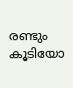രണ്ടും കൂടിയോ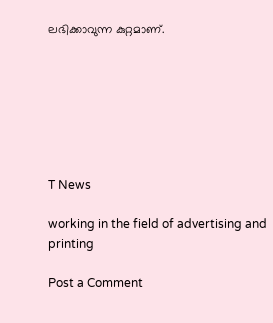ലഭിക്കാവുന്ന കുറ്റമാണ്.







T News

working in the field of advertising and printing

Post a Comment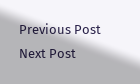Previous Post Next Post